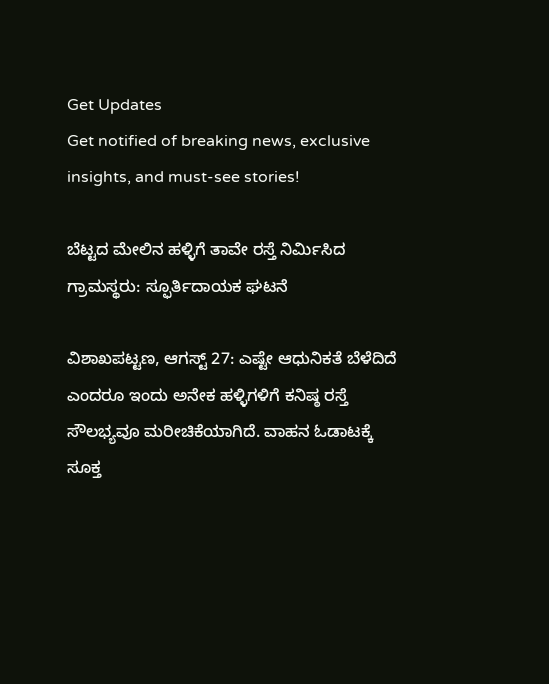Get Updates
Get notified of breaking news, exclusive insights, and must-see stories!

ಬೆಟ್ಟದ ಮೇಲಿನ ಹಳ್ಳಿಗೆ ತಾವೇ ರಸ್ತೆ ನಿರ್ಮಿಸಿದ ಗ್ರಾಮಸ್ಥರು: ಸ್ಫೂರ್ತಿದಾಯಕ ಘಟನೆ

ವಿಶಾಖಪಟ್ಟಣ, ಆಗಸ್ಟ್ 27: ಎಷ್ಟೇ ಆಧುನಿಕತೆ ಬೆಳೆದಿದೆ ಎಂದರೂ ಇಂದು ಅನೇಕ ಹಳ್ಳಿಗಳಿಗೆ ಕನಿಷ್ಠ ರಸ್ತೆ ಸೌಲಭ್ಯವೂ ಮರೀಚಿಕೆಯಾಗಿದೆ. ವಾಹನ ಓಡಾಟಕ್ಕೆ ಸೂಕ್ತ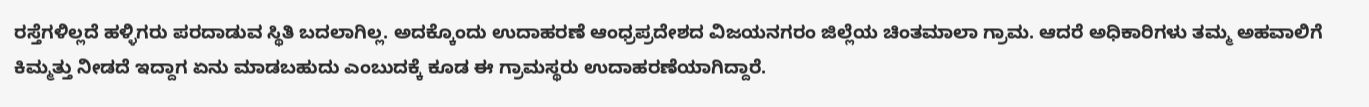ರಸ್ತೆಗಳಿಲ್ಲದೆ ಹಳ್ಳಿಗರು ಪರದಾಡುವ ಸ್ಥಿತಿ ಬದಲಾಗಿಲ್ಲ. ಅದಕ್ಕೊಂದು ಉದಾಹರಣೆ ಆಂಧ್ರಪ್ರದೇಶದ ವಿಜಯನಗರಂ ಜಿಲ್ಲೆಯ ಚಿಂತಮಾಲಾ ಗ್ರಾಮ. ಆದರೆ ಅಧಿಕಾರಿಗಳು ತಮ್ಮ ಅಹವಾಲಿಗೆ ಕಿಮ್ಮತ್ತು ನೀಡದೆ ಇದ್ದಾಗ ಏನು ಮಾಡಬಹುದು ಎಂಬುದಕ್ಕೆ ಕೂಡ ಈ ಗ್ರಾಮಸ್ಥರು ಉದಾಹರಣೆಯಾಗಿದ್ದಾರೆ.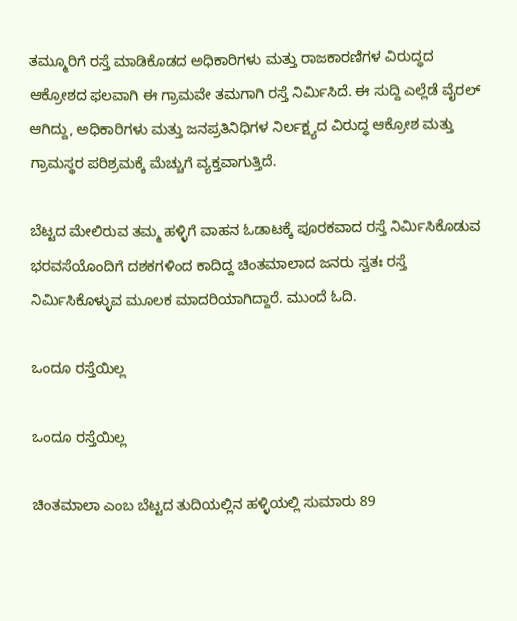ತಮ್ಮೂರಿಗೆ ರಸ್ತೆ ಮಾಡಿಕೊಡದ ಅಧಿಕಾರಿಗಳು ಮತ್ತು ರಾಜಕಾರಣಿಗಳ ವಿರುದ್ಧದ ಆಕ್ರೋಶದ ಫಲವಾಗಿ ಈ ಗ್ರಾಮವೇ ತಮಗಾಗಿ ರಸ್ತೆ ನಿರ್ಮಿಸಿದೆ. ಈ ಸುದ್ದಿ ಎಲ್ಲೆಡೆ ವೈರಲ್ ಆಗಿದ್ದು, ಅಧಿಕಾರಿಗಳು ಮತ್ತು ಜನಪ್ರತಿನಿಧಿಗಳ ನಿರ್ಲಕ್ಷ್ಯದ ವಿರುದ್ಧ ಆಕ್ರೋಶ ಮತ್ತು ಗ್ರಾಮಸ್ಥರ ಪರಿಶ್ರಮಕ್ಕೆ ಮೆಚ್ಚುಗೆ ವ್ಯಕ್ತವಾಗುತ್ತಿದೆ.

ಬೆಟ್ಟದ ಮೇಲಿರುವ ತಮ್ಮ ಹಳ್ಳಿಗೆ ವಾಹನ ಓಡಾಟಕ್ಕೆ ಪೂರಕವಾದ ರಸ್ತೆ ನಿರ್ಮಿಸಿಕೊಡುವ ಭರವಸೆಯೊಂದಿಗೆ ದಶಕಗಳಿಂದ ಕಾದಿದ್ದ ಚಿಂತಮಾಲಾದ ಜನರು ಸ್ವತಃ ರಸ್ತೆ ನಿರ್ಮಿಸಿಕೊಳ್ಳುವ ಮೂಲಕ ಮಾದರಿಯಾಗಿದ್ದಾರೆ. ಮುಂದೆ ಓದಿ.

ಒಂದೂ ರಸ್ತೆಯಿಲ್ಲ

ಒಂದೂ ರಸ್ತೆಯಿಲ್ಲ

ಚಿಂತಮಾಲಾ ಎಂಬ ಬೆಟ್ಟದ ತುದಿಯಲ್ಲಿನ ಹಳ್ಳಿಯಲ್ಲಿ ಸುಮಾರು 89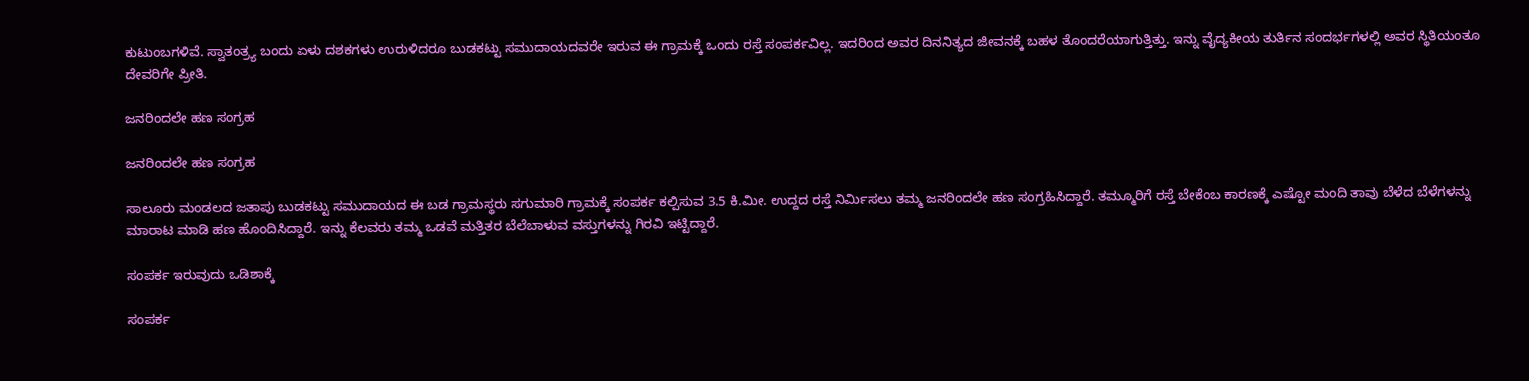ಕುಟುಂಬಗಳಿವೆ. ಸ್ವಾತಂತ್ರ್ಯ ಬಂದು ಏಳು ದಶಕಗಳು ಉರುಳಿದರೂ ಬುಡಕಟ್ಟು ಸಮುದಾಯದವರೇ ಇರುವ ಈ ಗ್ರಾಮಕ್ಕೆ ಒಂದು ರಸ್ತೆ ಸಂಪರ್ಕವಿಲ್ಲ. ಇದರಿಂದ ಅವರ ದಿನನಿತ್ಯದ ಜೀವನಕ್ಕೆ ಬಹಳ ತೊಂದರೆಯಾಗುತ್ತಿತ್ತು. ಇನ್ನು ವೈದ್ಯಕೀಯ ತುರ್ತಿನ ಸಂದರ್ಭಗಳಲ್ಲಿ ಅವರ ಸ್ಥಿತಿಯಂತೂ ದೇವರಿಗೇ ಪ್ರೀತಿ.

ಜನರಿಂದಲೇ ಹಣ ಸಂಗ್ರಹ

ಜನರಿಂದಲೇ ಹಣ ಸಂಗ್ರಹ

ಸಾಲೂರು ಮಂಡಲದ ಜತಾಪು ಬುಡಕಟ್ಟು ಸಮುದಾಯದ ಈ ಬಡ ಗ್ರಾಮಸ್ಥರು ಸಗುಮಾರಿ ಗ್ರಾಮಕ್ಕೆ ಸಂಪರ್ಕ ಕಲ್ಪಿಸುವ 3.5 ಕಿ.ಮೀ. ಉದ್ದದ ರಸ್ತೆ ನಿರ್ಮಿಸಲು ತಮ್ಮ ಜನರಿಂದಲೇ ಹಣ ಸಂಗ್ರಹಿಸಿದ್ದಾರೆ. ತಮ್ಮೂರಿಗೆ ರಸ್ತೆ ಬೇಕೆಂಬ ಕಾರಣಕ್ಕೆ ಎಷ್ಟೋ ಮಂದಿ ತಾವು ಬೆಳೆದ ಬೆಳೆಗಳನ್ನು ಮಾರಾಟ ಮಾಡಿ ಹಣ ಹೊಂದಿಸಿದ್ದಾರೆ. ಇನ್ನು ಕೆಲವರು ತಮ್ಮ ಒಡವೆ ಮತ್ತಿತರ ಬೆಲೆಬಾಳುವ ವಸ್ತುಗಳನ್ನು ಗಿರವಿ ಇಟ್ಟಿದ್ದಾರೆ.

ಸಂಪರ್ಕ ಇರುವುದು ಒಡಿಶಾಕ್ಕೆ

ಸಂಪರ್ಕ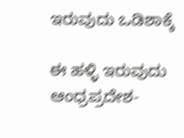ಇರುವುದು ಒಡಿಶಾಕ್ಕೆ

ಈ ಹಳ್ಳಿ ಇರುವುದು ಆಂಧ್ರಪ್ರದೇಶ-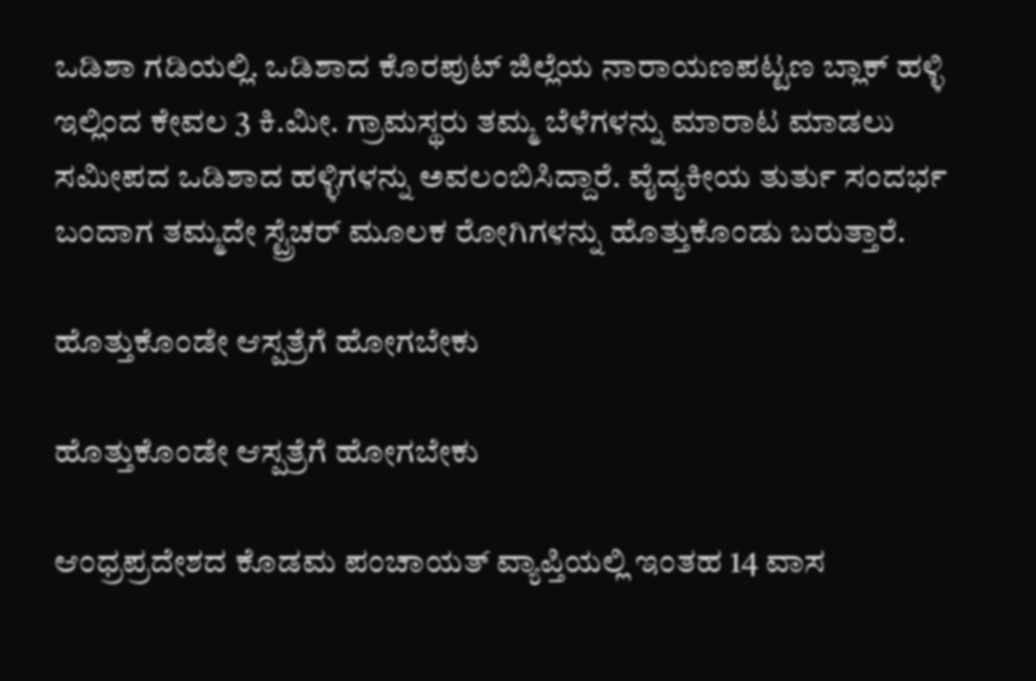ಒಡಿಶಾ ಗಡಿಯಲ್ಲಿ. ಒಡಿಶಾದ ಕೊರಪುಟ್ ಜಿಲ್ಲೆಯ ನಾರಾಯಣಪಟ್ಟಣ ಬ್ಲಾಕ್‌ ಹಳ್ಳಿ ಇಲ್ಲಿಂದ ಕೇವಲ 3 ಕಿ.ಮೀ. ಗ್ರಾಮಸ್ಥರು ತಮ್ಮ ಬೆಳೆಗಳನ್ನು ಮಾರಾಟ ಮಾಡಲು ಸಮೀಪದ ಒಡಿಶಾದ ಹಳ್ಳಿಗಳನ್ನು ಅವಲಂಬಿಸಿದ್ದಾರೆ. ವೈದ್ಯಕೀಯ ತುರ್ತು ಸಂದರ್ಭ ಬಂದಾಗ ತಮ್ಮದೇ ಸ್ಟ್ರೆಚರ್ ಮೂಲಕ ರೋಗಿಗಳನ್ನು ಹೊತ್ತುಕೊಂಡು ಬರುತ್ತಾರೆ.

ಹೊತ್ತುಕೊಂಡೇ ಆಸ್ಪತ್ರೆಗೆ ಹೋಗಬೇಕು

ಹೊತ್ತುಕೊಂಡೇ ಆಸ್ಪತ್ರೆಗೆ ಹೋಗಬೇಕು

ಆಂಧ್ರಪ್ರದೇಶದ ಕೊಡಮ ಪಂಚಾಯತ್ ವ್ಯಾಪ್ತಿಯಲ್ಲಿ ಇಂತಹ 14 ವಾಸ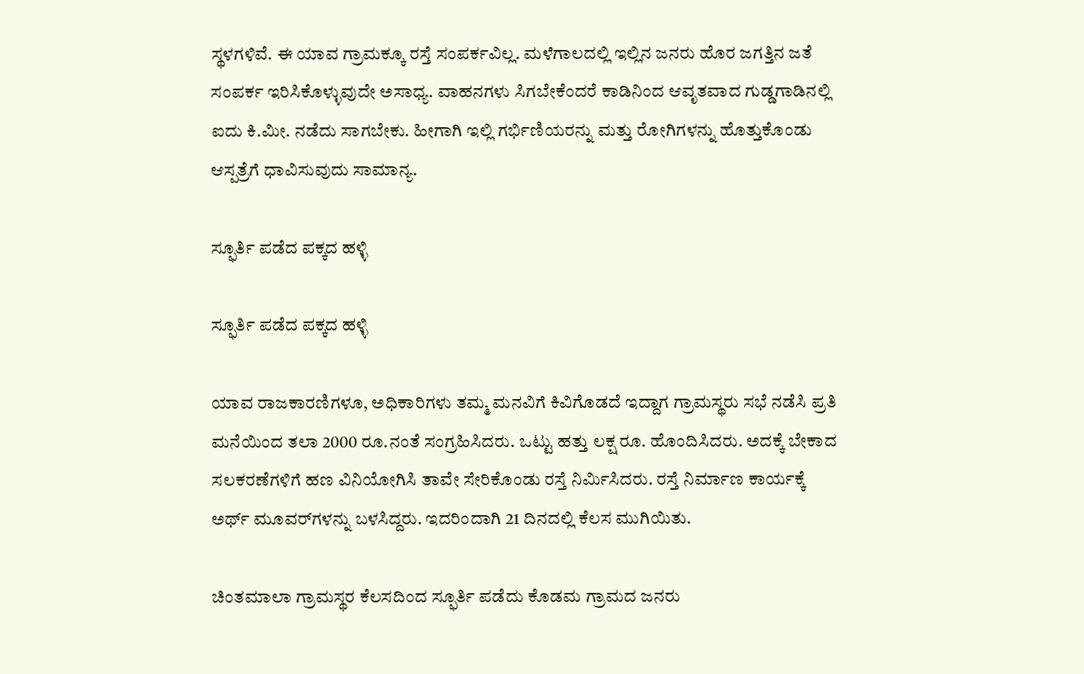ಸ್ಥಳಗಳಿವೆ. ಈ ಯಾವ ಗ್ರಾಮಕ್ಕೂ ರಸ್ತೆ ಸಂಪರ್ಕವಿಲ್ಲ. ಮಳೆಗಾಲದಲ್ಲಿ ಇಲ್ಲಿನ ಜನರು ಹೊರ ಜಗತ್ತಿನ ಜತೆ ಸಂಪರ್ಕ ಇರಿಸಿಕೊಳ್ಳುವುದೇ ಅಸಾಧ್ಯ. ವಾಹನಗಳು ಸಿಗಬೇಕೆಂದರೆ ಕಾಡಿನಿಂದ ಆವೃತವಾದ ಗುಡ್ಡಗಾಡಿನಲ್ಲಿ ಐದು ಕಿ.ಮೀ. ನಡೆದು ಸಾಗಬೇಕು. ಹೀಗಾಗಿ ಇಲ್ಲಿ ಗರ್ಭಿಣಿಯರನ್ನು ಮತ್ತು ರೋಗಿಗಳನ್ನು ಹೊತ್ತುಕೊಂಡು ಆಸ್ಪತ್ರೆಗೆ ಧಾವಿಸುವುದು ಸಾಮಾನ್ಯ.

ಸ್ಫೂರ್ತಿ ಪಡೆದ ಪಕ್ಕದ ಹಳ್ಳಿ

ಸ್ಫೂರ್ತಿ ಪಡೆದ ಪಕ್ಕದ ಹಳ್ಳಿ

ಯಾವ ರಾಜಕಾರಣಿಗಳೂ, ಅಧಿಕಾರಿಗಳು ತಮ್ಮ ಮನವಿಗೆ ಕಿವಿಗೊಡದೆ ಇದ್ದಾಗ ಗ್ರಾಮಸ್ಥರು ಸಭೆ ನಡೆಸಿ ಪ್ರತಿ ಮನೆಯಿಂದ ತಲಾ 2000 ರೂ.ನಂತೆ ಸಂಗ್ರಹಿಸಿದರು. ಒಟ್ಟು ಹತ್ತು ಲಕ್ಷ ರೂ. ಹೊಂದಿಸಿದರು. ಅದಕ್ಕೆ ಬೇಕಾದ ಸಲಕರಣೆಗಳಿಗೆ ಹಣ ವಿನಿಯೋಗಿಸಿ ತಾವೇ ಸೇರಿಕೊಂಡು ರಸ್ತೆ ನಿರ್ಮಿಸಿದರು. ರಸ್ತೆ ನಿರ್ಮಾಣ ಕಾರ್ಯಕ್ಕೆ ಅರ್ಥ್ ಮೂವರ್‌ಗಳನ್ನು ಬಳಸಿದ್ದರು. ಇದರಿಂದಾಗಿ 21 ದಿನದಲ್ಲಿ ಕೆಲಸ ಮುಗಿಯಿತು.

ಚಿಂತಮಾಲಾ ಗ್ರಾಮಸ್ಥರ ಕೆಲಸದಿಂದ ಸ್ಫೂರ್ತಿ ಪಡೆದು ಕೊಡಮ ಗ್ರಾಮದ ಜನರು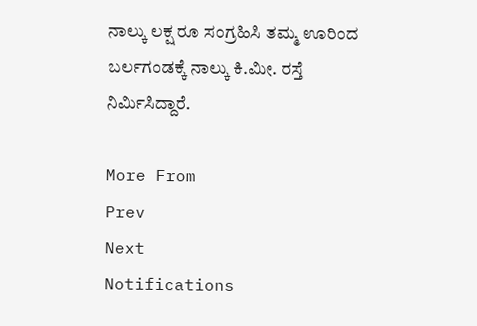ನಾಲ್ಕು ಲಕ್ಷ ರೂ ಸಂಗ್ರಹಿಸಿ ತಮ್ಮ ಊರಿಂದ ಬರ್ಲಗಂಡಕ್ಕೆ ನಾಲ್ಕು ಕಿ.ಮೀ. ರಸ್ತೆ ನಿರ್ಮಿಸಿದ್ದಾರೆ.

More From
Prev
Next
Notifications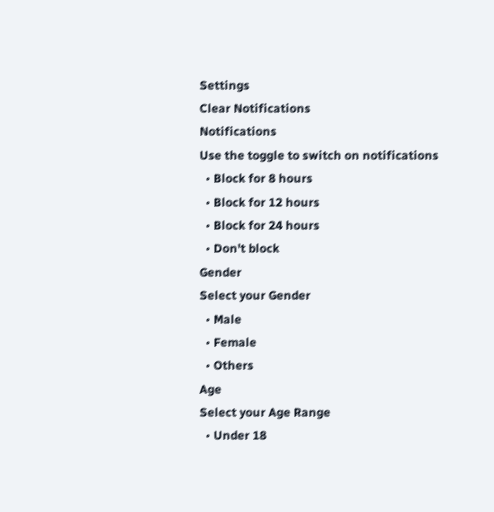Settings
Clear Notifications
Notifications
Use the toggle to switch on notifications
  • Block for 8 hours
  • Block for 12 hours
  • Block for 24 hours
  • Don't block
Gender
Select your Gender
  • Male
  • Female
  • Others
Age
Select your Age Range
  • Under 18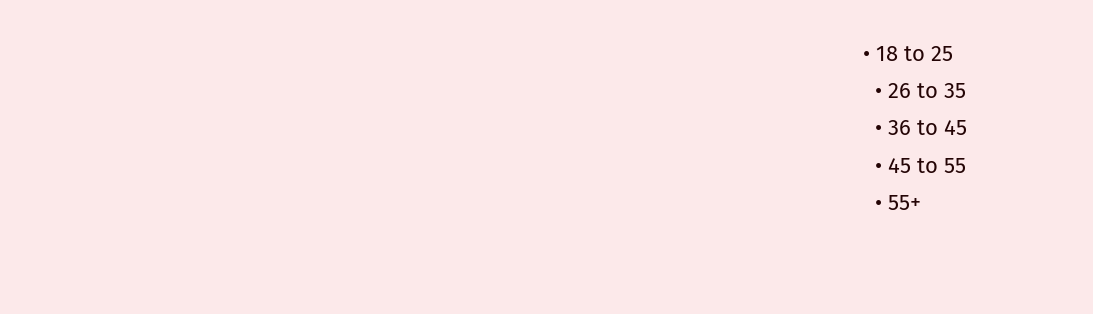• 18 to 25
  • 26 to 35
  • 36 to 45
  • 45 to 55
  • 55+